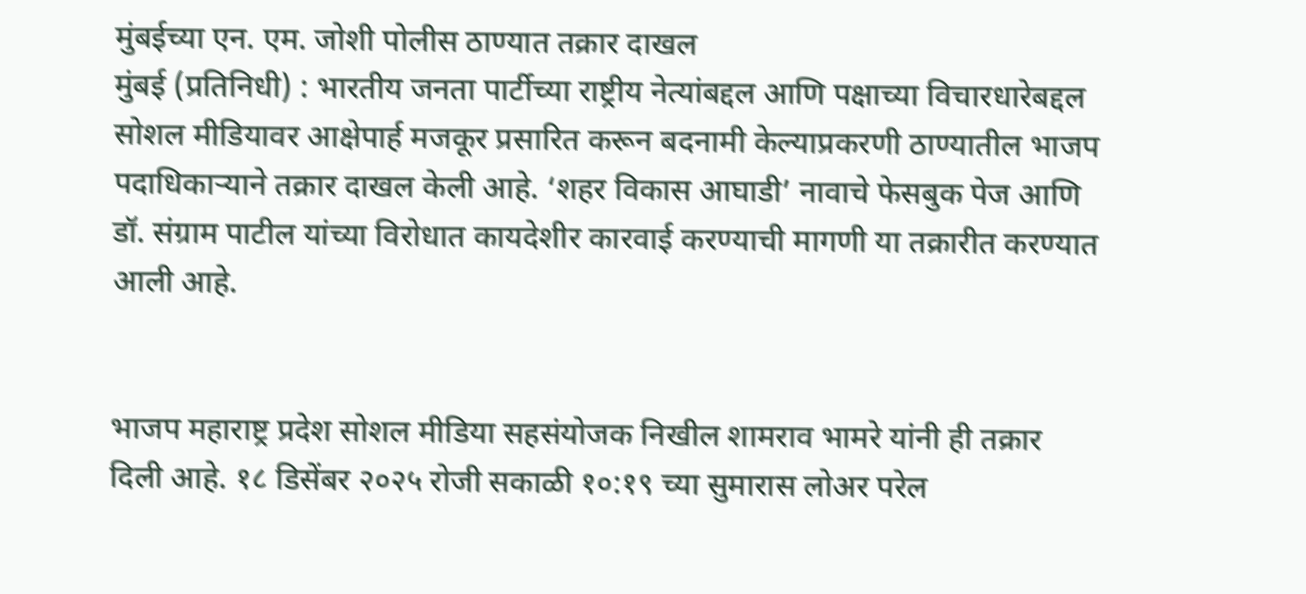मुंबईच्या एन. एम. जोशी पोलीस ठाण्यात तक्रार दाखल
मुंबई (प्रतिनिधी) : भारतीय जनता पार्टीच्या राष्ट्रीय नेत्यांबद्दल आणि पक्षाच्या विचारधारेबद्दल सोशल मीडियावर आक्षेपार्ह मजकूर प्रसारित करून बदनामी केल्याप्रकरणी ठाण्यातील भाजप पदाधिकाऱ्याने तक्रार दाखल केली आहे. ‘शहर विकास आघाडी’ नावाचे फेसबुक पेज आणि डॉ. संग्राम पाटील यांच्या विरोधात कायदेशीर कारवाई करण्याची मागणी या तक्रारीत करण्यात आली आहे.


भाजप महाराष्ट्र प्रदेश सोशल मीडिया सहसंयोजक निखील शामराव भामरे यांनी ही तक्रार दिली आहे. १८ डिसेंबर २०२५ रोजी सकाळी १०:१९ च्या सुमारास लोअर परेल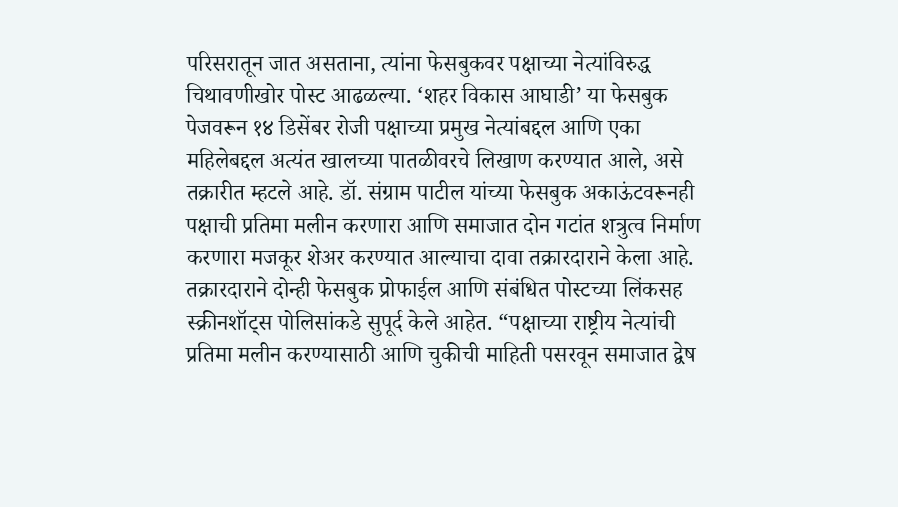परिसरातून जात असताना, त्यांना फेसबुकवर पक्षाच्या नेत्यांविरुद्ध चिथावणीखोर पोस्ट आढळल्या. ‘शहर विकास आघाडी’ या फेसबुक पेजवरून १४ डिसेंबर रोजी पक्षाच्या प्रमुख नेत्यांबद्दल आणि एका महिलेबद्दल अत्यंत खालच्या पातळीवरचे लिखाण करण्यात आले, असे तक्रारीत म्हटले आहे. डॉ. संग्राम पाटील यांच्या फेसबुक अकाऊंटवरूनही पक्षाची प्रतिमा मलीन करणारा आणि समाजात दोन गटांत शत्रुत्व निर्माण करणारा मजकूर शेअर करण्यात आल्याचा दावा तक्रारदाराने केला आहे.
तक्रारदाराने दोन्ही फेसबुक प्रोफाईल आणि संबंधित पोस्टच्या लिंकसह स्क्रीनशॉट्स पोलिसांकडे सुपूर्द केले आहेत. “पक्षाच्या राष्ट्रीय नेत्यांची प्रतिमा मलीन करण्यासाठी आणि चुकीची माहिती पसरवून समाजात द्वेष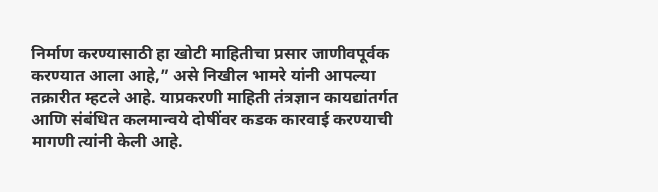निर्माण करण्यासाठी हा खोटी माहितीचा प्रसार जाणीवपूर्वक करण्यात आला आहे,” असे निखील भामरे यांनी आपल्या तक्रारीत म्हटले आहे. याप्रकरणी माहिती तंत्रज्ञान कायद्यांतर्गत आणि संबंधित कलमान्वये दोषींवर कडक कारवाई करण्याची मागणी त्यांनी केली आहे.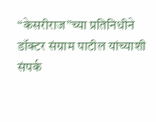“केसरीराज”च्या प्रतिनिधीने डॉक्टर संग्राम पाटील यांच्याशी संपर्क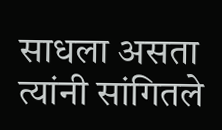साधला असता त्यांनी सांगितले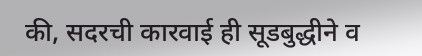की, सदरची कारवाई ही सूडबुद्धीने व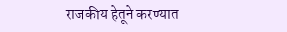राजकीय हेतूने करण्यात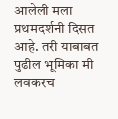आलेली मला प्रथमदर्शनी दिसत आहे. तरी याबाबत पुढील भूमिका मी लवकरच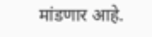मांडणार आहे.